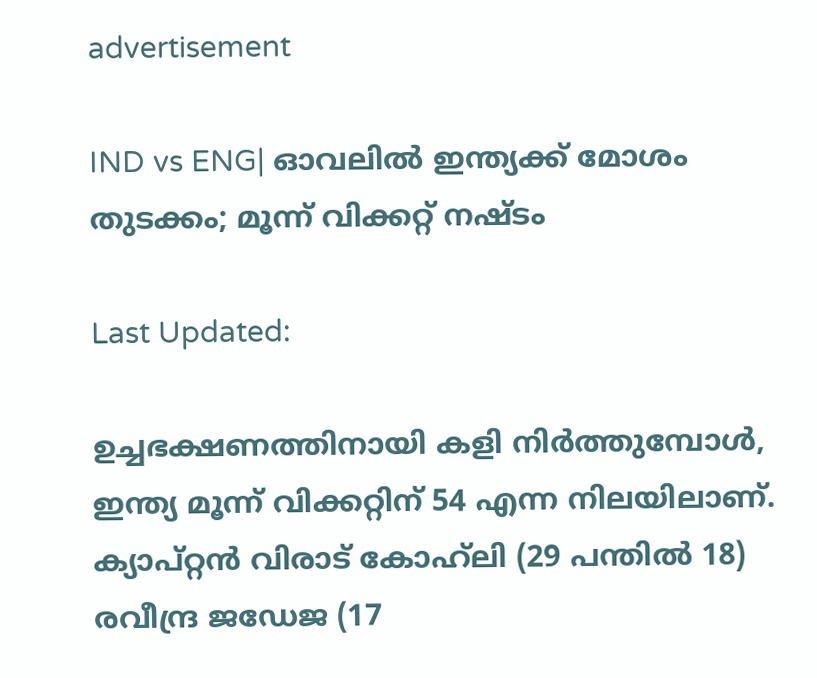advertisement

IND vs ENG| ഓവലിൽ ഇന്ത്യക്ക് മോശം തുടക്കം; മൂന്ന് വിക്കറ്റ് നഷ്ടം

Last Updated:

ഉച്ചഭക്ഷണത്തിനായി കളി നിർത്തുമ്പോൾ, ഇന്ത്യ മൂന്ന് വിക്കറ്റിന് 54 എന്ന നിലയിലാണ്. ക്യാപ്റ്റൻ വിരാട് കോഹ്‌ലി (29 പന്തിൽ 18) രവീന്ദ്ര ജഡേജ (17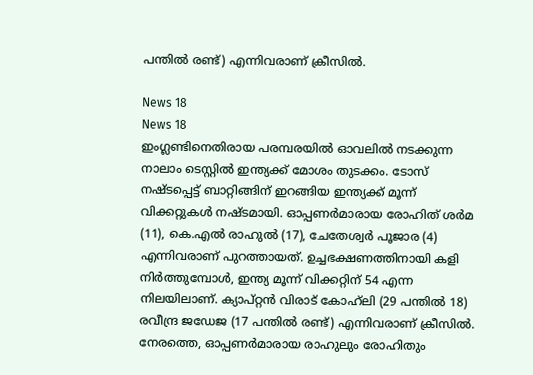പന്തിൽ രണ്ട്) എന്നിവരാണ് ക്രീസിൽ.

News 18
News 18
ഇംഗ്ലണ്ടിനെതിരായ പരമ്പരയിൽ ഓവലിൽ നടക്കുന്ന നാലാം ടെസ്റ്റിൽ ഇന്ത്യക്ക് മോശം തുടക്കം. ടോസ് നഷ്ടപ്പെട്ട് ബാറ്റിങ്ങിന് ഇറങ്ങിയ ഇന്ത്യക്ക് മൂന്ന് വിക്കറ്റുകൾ നഷ്ടമായി. ഓപ്പണർമാരായ രോഹിത് ശർമ (11), കെ.എല്‍ രാഹുൽ (17), ചേതേശ്വർ പൂജാര (4) എന്നിവരാണ് പുറത്തായത്. ഉച്ചഭക്ഷണത്തിനായി കളി നിർത്തുമ്പോൾ, ഇന്ത്യ മൂന്ന് വിക്കറ്റിന് 54 എന്ന നിലയിലാണ്. ക്യാപ്റ്റൻ വിരാട് കോഹ്‌ലി (29 പന്തിൽ 18) രവീന്ദ്ര ജഡേജ (17 പന്തിൽ രണ്ട്) എന്നിവരാണ് ക്രീസിൽ.
നേരത്തെ, ഓപ്പണർമാരായ രാഹുലും രോഹിതും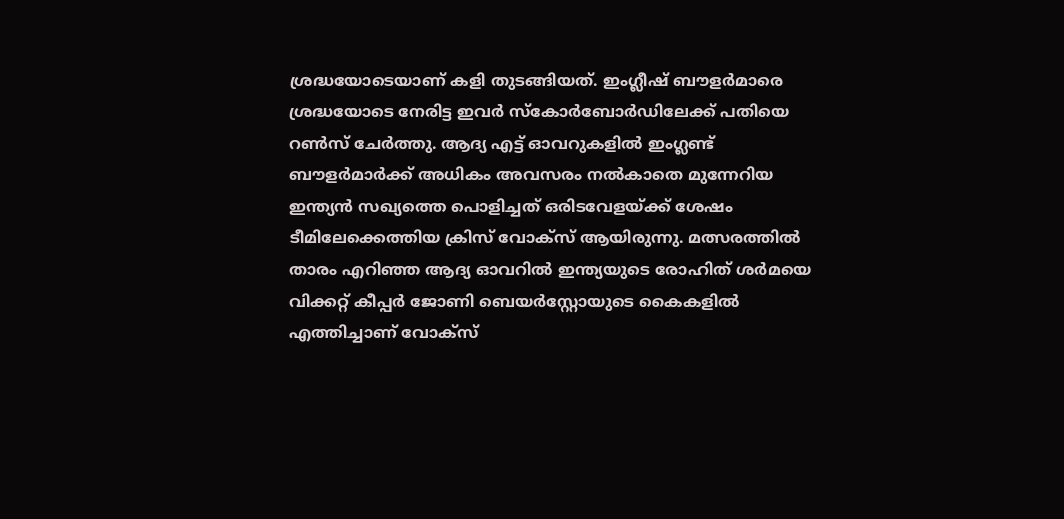ശ്രദ്ധയോടെയാണ് കളി തുടങ്ങിയത്. ഇംഗ്ലീഷ് ബൗളർമാരെ ശ്രദ്ധയോടെ നേരിട്ട ഇവർ സ്കോർബോർഡിലേക്ക് പതിയെ റൺസ് ചേർത്തു. ആദ്യ എട്ട് ഓവറുകളിൽ ഇംഗ്ലണ്ട് ബൗളർമാർക്ക് അധികം അവസരം നൽകാതെ മുന്നേറിയ ഇന്ത്യൻ സഖ്യത്തെ പൊളിച്ചത് ഒരിടവേളയ്ക്ക് ശേഷം ടീമിലേക്കെത്തിയ ക്രിസ് വോക്‌സ് ആയിരുന്നു. മത്സരത്തിൽ താരം എറിഞ്ഞ ആദ്യ ഓവറിൽ ഇന്ത്യയുടെ രോഹിത് ശർമയെ വിക്കറ്റ് കീപ്പർ ജോണി ബെയർസ്റ്റോയുടെ കൈകളിൽ എത്തിച്ചാണ് വോക്‌സ്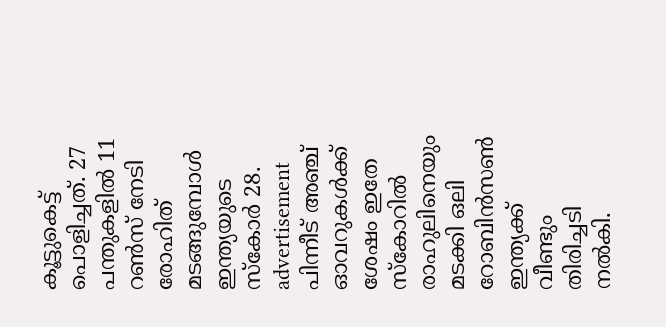കൂട്ടുകെട്ട് പൊളിച്ചത്. 27 പന്തുകളിൽ 11 റൺസ് നേടി രോഹിത് മടങ്ങുമ്പോൾ ഇന്ത്യയുടെ സ്കോർ 28.
advertisement
പിന്നീട് അഞ്ച് ഓവറുകൾക്ക് ശേഷം ഇതേ സ്‌കോറിൽ രാഹുലിനെയും മടക്കി ഒലി റോബിൻസൺ ഇന്ത്യക്ക് വീണ്ടും തിരിച്ചടി നൽകി.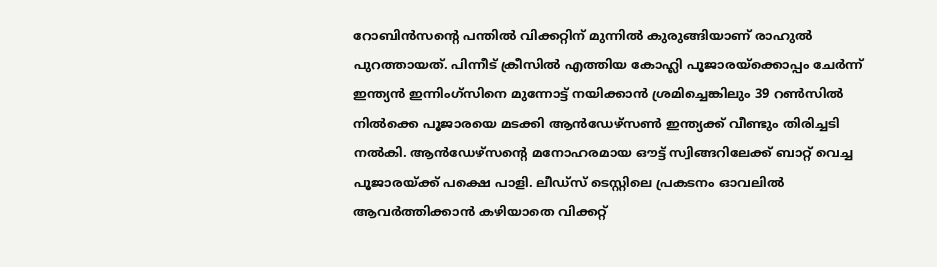റോബിൻസന്റെ പന്തിൽ വിക്കറ്റിന് മുന്നിൽ കുരുങ്ങിയാണ് രാഹുൽ പുറത്തായത്. പിന്നീട് ക്രീസിൽ എത്തിയ കോഹ്ലി പൂജാരയ്ക്കൊപ്പം ചേർന്ന് ഇന്ത്യൻ ഇന്നിംഗ്‌സിനെ മുന്നോട്ട് നയിക്കാൻ ശ്രമിച്ചെങ്കിലും 39 റൺസിൽ നിൽക്കെ പൂജാരയെ മടക്കി ആൻഡേഴ്സൺ ഇന്ത്യക്ക് വീണ്ടും തിരിച്ചടി നൽകി. ആൻഡേഴ്സന്റെ മനോഹരമായ ഔട്ട് സ്വിങ്ങറിലേക്ക് ബാറ്റ് വെച്ച പൂജാരയ്ക്ക് പക്ഷെ പാളി. ലീഡ്സ് ടെസ്റ്റിലെ പ്രകടനം ഓവലിൽ ആവർത്തിക്കാൻ കഴിയാതെ വിക്കറ്റ്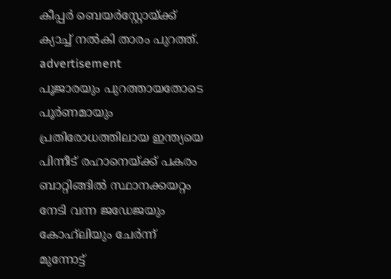കീപ്പർ ബെയർസ്റ്റോയ്ക്ക് ക്യാച്ച് നൽകി താരം പുറത്ത്.
advertisement
പൂജാരയും പുറത്തായതോടെ പൂർണമായും പ്രതിരോധത്തിലായ ഇന്ത്യയെ പിന്നീട് രഹാനെയ്ക്ക് പകരം ബാറ്റിങ്ങിൽ സ്ഥാനക്കയറ്റം നേടി വന്ന ജഡേജയും കോഹ്‌ലിയും ചേർന്ന് മുന്നോട്ട്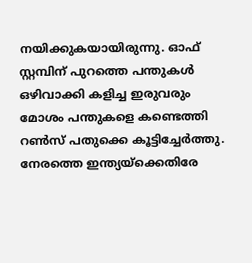നയിക്കുകയായിരുന്നു. ഓഫ് സ്റ്റമ്പിന് പുറത്തെ പന്തുകൾ ഒഴിവാക്കി കളിച്ച ഇരുവരും മോശം പന്തുകളെ കണ്ടെത്തി റൺസ് പതുക്കെ കൂട്ടിച്ചേർത്തു.
നേരത്തെ ഇന്ത്യയ്ക്കെതിരേ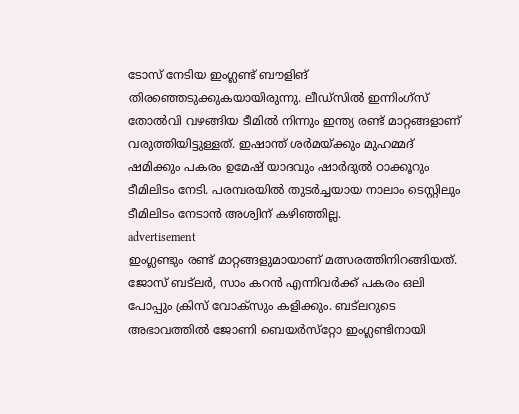ടോസ് നേടിയ ഇംഗ്ലണ്ട് ബൗളിങ് തിരഞ്ഞെടുക്കുകയായിരുന്നു. ലീഡ്‌സിൽ ഇന്നിംഗ്സ് തോൽവി വഴങ്ങിയ ടീമിൽ നിന്നും ഇന്ത്യ രണ്ട് മാറ്റങ്ങളാണ് വരുത്തിയിട്ടുള്ളത്. ഇഷാന്ത് ശര്‍മയ്ക്കും മുഹമ്മദ് ഷമിക്കും പകരം ഉമേഷ് യാദവും ഷാര്‍ദുല്‍ ഠാക്കൂറും ടീമിലിടം നേടി. പരമ്പരയിൽ തുടർച്ചയായ നാലാം ടെസ്റ്റിലും ടീമിലിടം നേടാൻ അശ്വിന് കഴിഞ്ഞില്ല.
advertisement
ഇംഗ്ലണ്ടും രണ്ട് മാറ്റങ്ങളുമായാണ് മത്സരത്തിനിറങ്ങിയത്. ജോസ് ബട്ലർ, സാം കറൻ എന്നിവർക്ക് പകരം ഒലി പോപ്പും ക്രിസ് വോക്‌സും കളിക്കും. ബട്ലറുടെ അഭാവത്തിൽ ജോണി ബെയർസ്‌റ്റോ ഇംഗ്ലണ്ടിനായി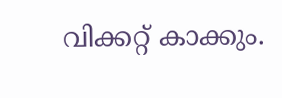വിക്കറ്റ് കാക്കും.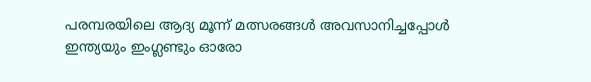പരമ്പരയിലെ ആദ്യ മൂന്ന് മത്സരങ്ങള്‍ അവസാനിച്ചപ്പോള്‍ ഇന്ത്യയും ഇംഗ്ലണ്ടും ഓരോ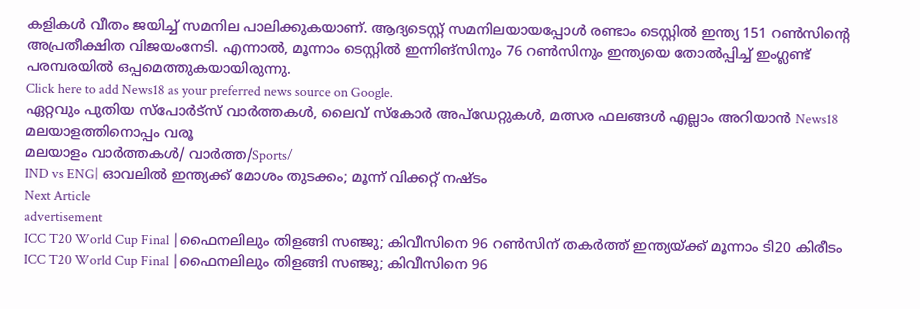കളികള്‍ വീതം ജയിച്ച് സമനില പാലിക്കുകയാണ്. ആദ്യടെസ്റ്റ് സമനിലയായപ്പോള്‍ രണ്ടാം ടെസ്റ്റില്‍ ഇന്ത്യ 151 റണ്‍സിന്റെ അപ്രതീക്ഷിത വിജയംനേടി. എന്നാൽ, മൂന്നാം ടെസ്റ്റില്‍ ഇന്നിങ്സിനും 76 റണ്‍സിനും ഇന്ത്യയെ തോൽപ്പിച്ച് ഇംഗ്ലണ്ട് പരമ്പരയിൽ ഒപ്പമെത്തുകയായിരുന്നു.
Click here to add News18 as your preferred news source on Google.
ഏറ്റവും പുതിയ സ്പോർട്സ് വാർത്തകൾ, ലൈവ് സ്കോർ അപ്ഡേറ്റുകൾ, മത്സര ഫലങ്ങൾ എല്ലാം അറിയാൻ News18 മലയാളത്തിനൊപ്പം വരൂ
മലയാളം വാർത്തകൾ/ വാർത്ത/Sports/
IND vs ENG| ഓവലിൽ ഇന്ത്യക്ക് മോശം തുടക്കം; മൂന്ന് വിക്കറ്റ് നഷ്ടം
Next Article
advertisement
ICC T20 World Cup Final |ഫൈനലിലും തിളങ്ങി സഞ്ജു; കിവീസിനെ 96 റൺസിന് തകർത്ത് ഇന്ത്യയ്ക്ക് മൂന്നാം ടി20 കിരീടം
ICC T20 World Cup Final |ഫൈനലിലും തിളങ്ങി സഞ്ജു; കിവീസിനെ 96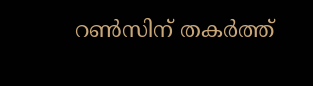റൺസിന് തകർത്ത്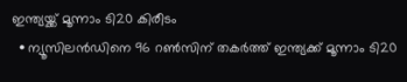ഇന്ത്യയ്ക്ക് മൂന്നാം ടി20 കിരീടം
  • ന്യൂസിലൻഡിനെ 96 റൺസിന് തകർത്ത് ഇന്ത്യക്ക് മൂന്നാം ടി20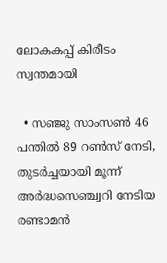ലോകകപ്പ് കിരീടം സ്വന്തമായി

  • സഞ്ജു സാംസൺ 46 പന്തിൽ 89 റൺസ് നേടി, തുടർച്ചയായി മൂന്ന് അർദ്ധസെഞ്ച്വറി നേടിയ രണ്ടാമൻ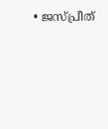• ജസ്പ്രീത്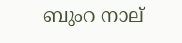ബുംറ നാല്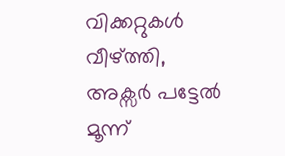വിക്കറ്റുകൾ വീഴ്ത്തി, അക്സർ പട്ടേൽ മൂന്ന്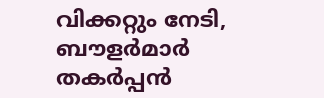വിക്കറ്റും നേടി, ബൗളർമാർ തകർപ്പൻ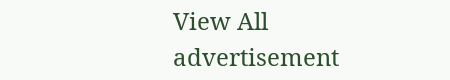View All
advertisement